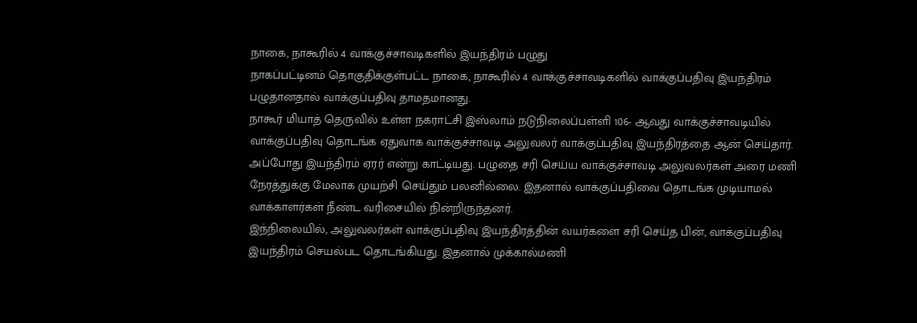நாகை, நாகூரில் 4 வாக்குச்சாவடிகளில் இயந்திரம் பழுது
நாகப்பட்டினம் தொகுதிக்குள்பட்ட நாகை, நாகூரில் 4 வாக்குச்சாவடிகளில் வாக்குப்பதிவு இயந்திரம் பழுதானதால் வாக்குப்பதிவு தாமதமானது.
நாகூர் மியாத் தெருவில் உள்ள நகராட்சி இஸ்லாம் நடுநிலைப்பள்ளி 106- ஆவது வாக்குச்சாவடியில் வாக்குப்பதிவு தொடங்க ஏதுவாக வாக்குச்சாவடி அலுவலர் வாக்குப்பதிவு இயந்திரத்தை ஆன் செய்தார். அப்போது இயந்திரம் ஏரர் என்று காட்டியது. பழுதை சரி செய்ய வாக்குச்சாவடி அலுவலர்கள் அரை மணி நேரத்துக்கு மேலாக முயற்சி செய்தும் பலனில்லை. இதனால் வாக்குப்பதிவை தொடங்க முடியாமல் வாக்காளர்கள் நீண்ட வரிசையில் நின்றிருந்தனர்.
இந்நிலையில், அலுவலர்கள் வாக்குப்பதிவு இயந்திரத்தின் வயர்களை சரி செய்த பின், வாக்குப்பதிவு இயந்திரம் செயல்பட தொடங்கியது. இதனால் முக்கால்மணி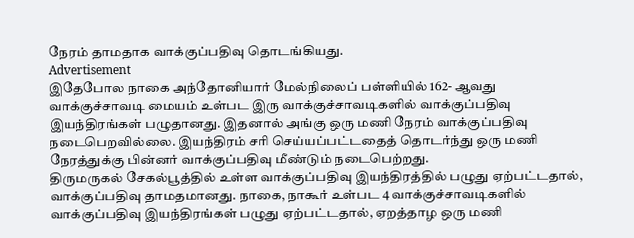நேரம் தாமதாக வாக்குப்பதிவு தொடங்கியது.
Advertisement
இதேபோல நாகை அந்தோனியார் மேல்நிலைப் பள்ளியில் 162- ஆவது வாக்குச்சாவடி மையம் உள்பட இரு வாக்குச்சாவடிகளில் வாக்குப்பதிவு இயந்திரங்கள் பழுதானது. இதனால் அங்கு ஒரு மணி நேரம் வாக்குப்பதிவு நடைபெறவில்லை. இயந்திரம் சரி செய்யப்பட்டதைத் தொடர்ந்து ஒரு மணி நேரத்துக்கு பின்னர் வாக்குப்பதிவு மீண்டும் நடைபெற்றது.
திருமருகல் சேகல்பூத்தில் உள்ள வாக்குப்பதிவு இயந்திரத்தில் பழுது ஏற்பட்டதால், வாக்குப்பதிவு தாமதமானது. நாகை, நாகூர் உள்பட 4 வாக்குச்சாவடிகளில் வாக்குப்பதிவு இயந்திரங்கள் பழுது ஏற்பட்டதால், ஏறத்தாழ ஒரு மணி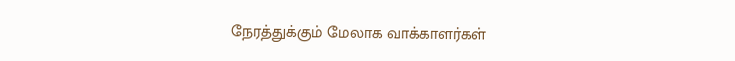நேரத்துக்கும் மேலாக வாக்காளர்கள்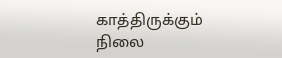காத்திருக்கும் நிலை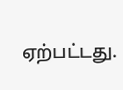ஏற்பட்டது.